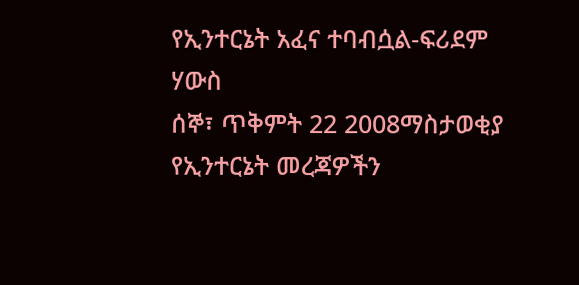የኢንተርኔት አፈና ተባብሷል-ፍሪደም ሃውስ
ሰኞ፣ ጥቅምት 22 2008ማስታወቂያ
የኢንተርኔት መረጃዎችን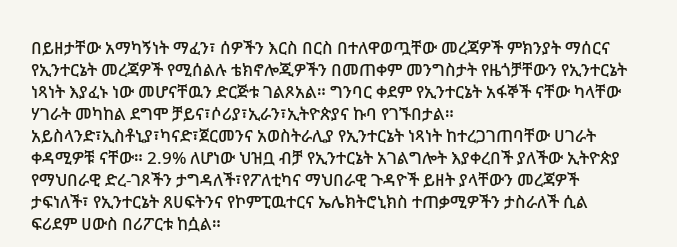በይዘታቸው አማካኝነት ማፈን፣ ሰዎችን እርስ በርስ በተለዋወጧቸው መረጃዎች ምክንያት ማሰርና የኢንተርኔት መረጃዎች የሚሰልሉ ቴክኖሎጂዎችን በመጠቀም መንግስታት የዜጎቻቸውን የኢንተርኔት ነጻነት እያፈኑ ነው መሆናቸዉን ድርጅቱ ገልጾአል። ግንባር ቀደም የኢንተርኔት አፋኞች ናቸው ካላቸው ሃገራት መካከል ደግሞ ቻይና፣ሶሪያ፣ኢራን፣ኢትዮጵያና ኩባ የገኙበታል። አይስላንድ፣ኢስቶኒያ፣ካናድ፣ጀርመንና አወስትራሊያ የኢንተርኔት ነጻነት ከተረጋገጠባቸው ሀገራት ቀዳሚዎቹ ናቸው። 2.9% ለሆነው ህዝቧ ብቻ የኢንተርኔት አገልግሎት እያቀረበች ያለችው ኢትዮጵያ የማህበራዊ ድረ-ገጾችን ታግዳለች፣የፖለቲካና ማህበራዊ ጉዳዮች ይዘት ያላቸውን መረጃዎች ታፍነለች፣ የኢንተርኔት ጸሀፍትንና የኮምፒዉተርና ኤሌክትሮኒክስ ተጠቃሚዎችን ታስራለች ሲል ፍሪደም ሀውስ በሪፖርቱ ከሷል።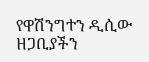የዋሽንግተን ዲሲው ዘጋቢያችን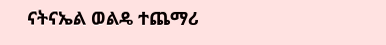ናትናኤል ወልዴ ተጨማሪ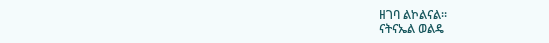ዘገባ ልኮልናል።
ናትናኤል ወልዴ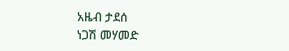አዜብ ታደሰ
ነጋሽ መሃመድ